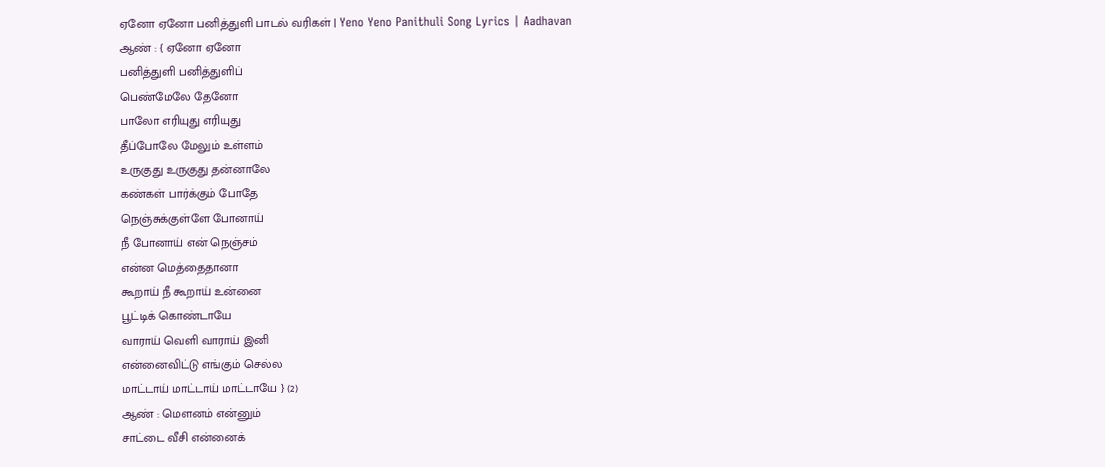ஏனோ ஏனோ பனித்துளி பாடல் வரிகள் | Yeno Yeno Panithuli Song Lyrics | Aadhavan
ஆண் : { ஏனோ ஏனோ
பனித்துளி பனித்துளிப்
பெண்மேலே தேனோ
பாலோ எரியுது எரியுது
தீப்போலே மேலும் உள்ளம்
உருகுது உருகுது தன்னாலே
கண்கள் பார்க்கும் போதே
நெஞ்சுக்குள்ளே போனாய்
நீ போனாய் என் நெஞ்சம்
என்ன மெத்தைதானா
கூறாய் நீ கூறாய் உன்னை
பூட்டிக் கொண்டாயே
வாராய் வெளி வாராய் இனி
என்னைவிட்டு எங்கும் செல்ல
மாட்டாய் மாட்டாய் மாட்டாயே } (2)
ஆண் : மௌனம் என்னும்
சாட்டை வீசி என்னைக்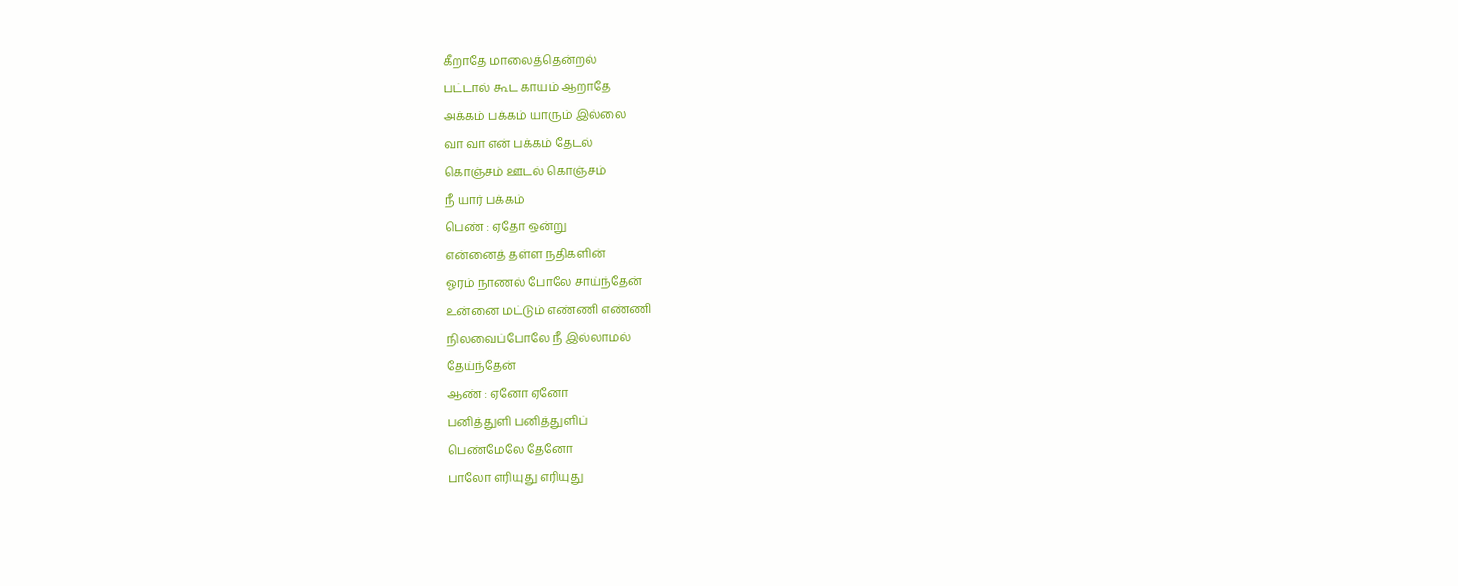கீறாதே மாலைத்தென்றல்
பட்டால் கூட காயம் ஆறாதே
அக்கம் பக்கம் யாரும் இல்லை
வா வா என் பக்கம் தேடல்
கொஞ்சம் ஊடல் கொஞ்சம்
நீ யார் பக்கம்
பெண் : ஏதோ ஒன்று
என்னைத் தள்ள நதிகளின்
ஓரம் நாணல் போலே சாய்ந்தேன்
உன்னை மட்டும் எண்ணி எண்ணி
நிலவைப்போலே நீ இல்லாமல்
தேய்ந்தேன்
ஆண் : ஏனோ ஏனோ
பனித்துளி பனித்துளிப்
பெண்மேலே தேனோ
பாலோ எரியுது எரியுது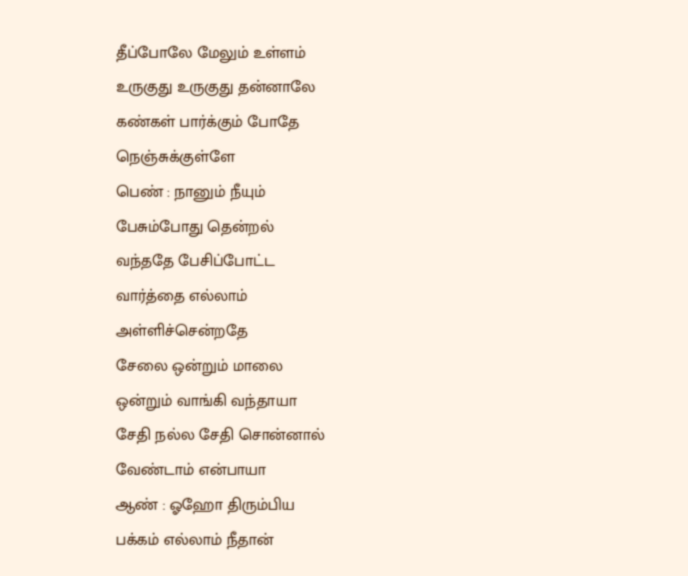தீப்போலே மேலும் உள்ளம்
உருகுது உருகுது தன்னாலே
கண்கள் பார்க்கும் போதே
நெஞ்சுக்குள்ளே
பெண் : நானும் நீயும்
பேசும்போது தென்றல்
வந்ததே பேசிப்போட்ட
வார்த்தை எல்லாம்
அள்ளிச்சென்றதே
சேலை ஒன்றும் மாலை
ஒன்றும் வாங்கி வந்தாயா
சேதி நல்ல சேதி சொன்னால்
வேண்டாம் என்பாயா
ஆண் : ஓஹோ திரும்பிய
பக்கம் எல்லாம் நீதான்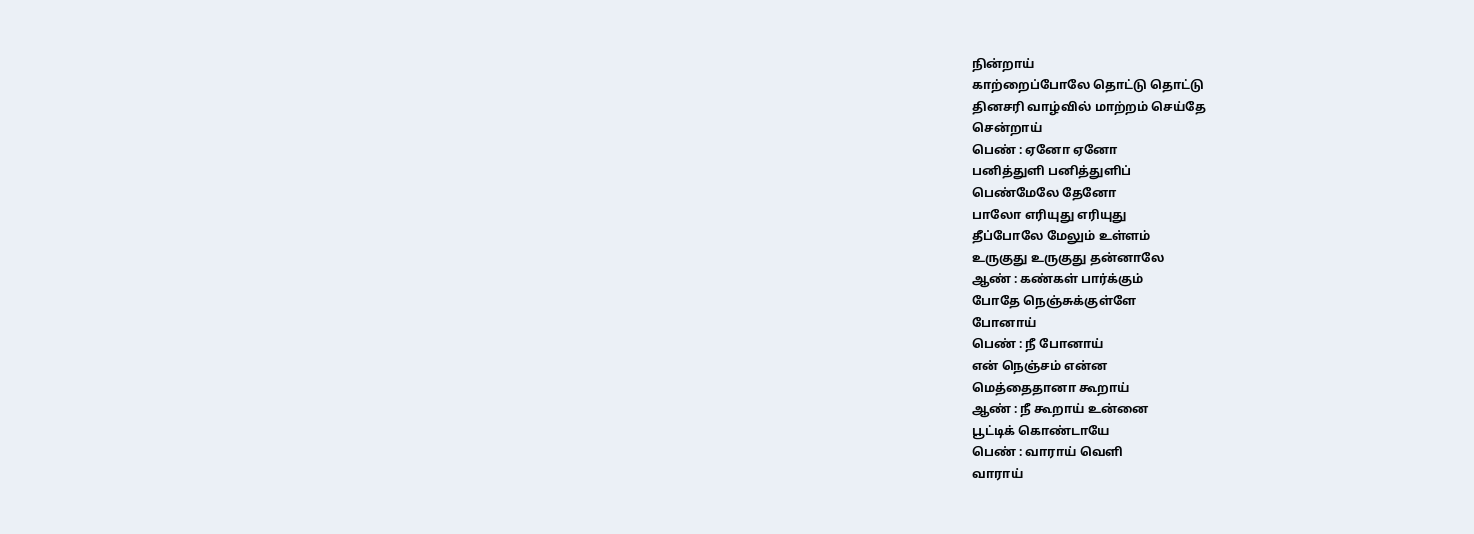நின்றாய்
காற்றைப்போலே தொட்டு தொட்டு
தினசரி வாழ்வில் மாற்றம் செய்தே
சென்றாய்
பெண் : ஏனோ ஏனோ
பனித்துளி பனித்துளிப்
பெண்மேலே தேனோ
பாலோ எரியுது எரியுது
தீப்போலே மேலும் உள்ளம்
உருகுது உருகுது தன்னாலே
ஆண் : கண்கள் பார்க்கும்
போதே நெஞ்சுக்குள்ளே
போனாய்
பெண் : நீ போனாய்
என் நெஞ்சம் என்ன
மெத்தைதானா கூறாய்
ஆண் : நீ கூறாய் உன்னை
பூட்டிக் கொண்டாயே
பெண் : வாராய் வெளி
வாராய்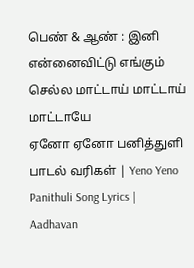பெண் & ஆண் : இனி
என்னைவிட்டு எங்கும்
செல்ல மாட்டாய் மாட்டாய்
மாட்டாயே
ஏனோ ஏனோ பனித்துளி பாடல் வரிகள் | Yeno Yeno Panithuli Song Lyrics | Aadhavan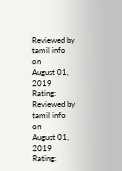Reviewed by tamil info
on
August 01, 2019
Rating:
Reviewed by tamil info
on
August 01, 2019
Rating: